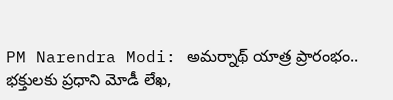PM Narendra Modi: అమర్నాథ్ యాత్ర ప్రారంభం.. భక్తులకు ప్రధాని మోడీ లేఖ,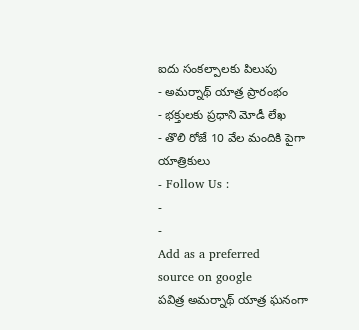ఐదు సంకల్పాలకు పిలుపు
- అమర్నాథ్ యాత్ర ప్రారంభం
- భక్తులకు ప్రధాని మోడీ లేఖ
- తొలి రోజే 10 వేల మందికి పైగా యాత్రికులు
- Follow Us :
-
-
Add as a preferred
source on google
పవిత్ర అమర్నాథ్ యాత్ర ఘనంగా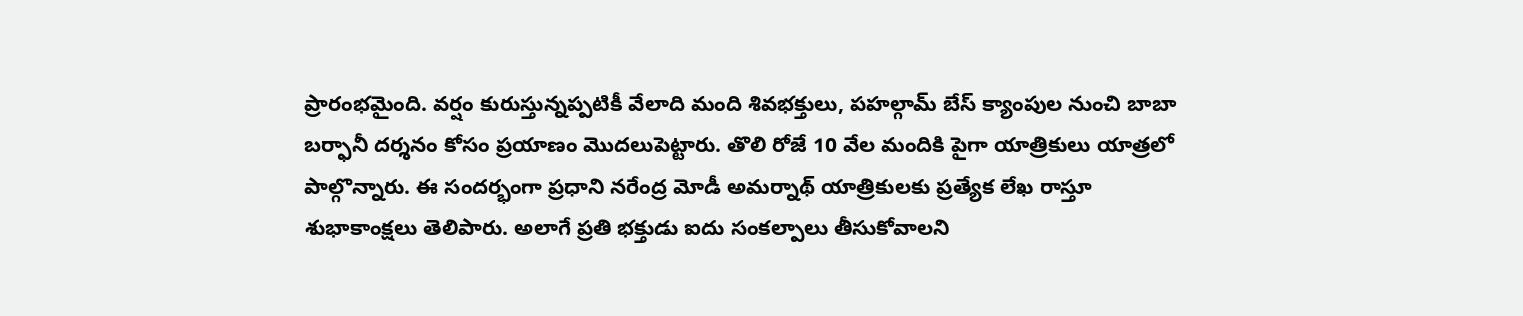ప్రారంభమైంది. వర్షం కురుస్తున్నప్పటికీ వేలాది మంది శివభక్తులు, పహల్గామ్ బేస్ క్యాంపుల నుంచి బాబా బర్ఫానీ దర్శనం కోసం ప్రయాణం మొదలుపెట్టారు. తొలి రోజే 10 వేల మందికి పైగా యాత్రికులు యాత్రలో పాల్గొన్నారు. ఈ సందర్భంగా ప్రధాని నరేంద్ర మోడీ అమర్నాథ్ యాత్రికులకు ప్రత్యేక లేఖ రాస్తూ శుభాకాంక్షలు తెలిపారు. అలాగే ప్రతి భక్తుడు ఐదు సంకల్పాలు తీసుకోవాలని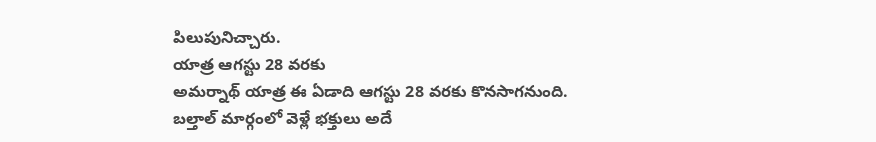పిలుపునిచ్చారు.
యాత్ర ఆగస్టు 28 వరకు
అమర్నాథ్ యాత్ర ఈ ఏడాది ఆగస్టు 28 వరకు కొనసాగనుంది. బల్తాల్ మార్గంలో వెళ్లే భక్తులు అదే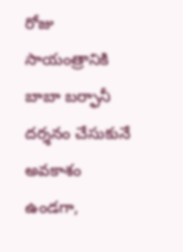రోజు సాయంత్రానికి బాబా బర్ఫానీ దర్శనం చేసుకునే అవకాశం ఉండగా,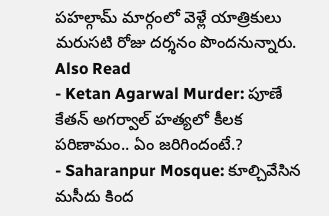పహల్గామ్ మార్గంలో వెళ్లే యాత్రికులు మరుసటి రోజు దర్శనం పొందనున్నారు.
Also Read
- Ketan Agarwal Murder: పూణే కేతన్ అగర్వాల్ హత్యలో కీలక పరిణామం.. ఏం జరిగిందంటే.?
- Saharanpur Mosque: కూల్చివేసిన మసీదు కింద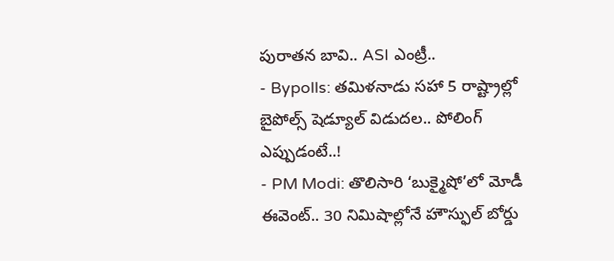పురాతన బావి.. ASI ఎంట్రీ..
- Bypolls: తమిళనాడు సహా 5 రాష్ట్రాల్లో బైపోల్స్ షెడ్యూల్ విడుదల.. పోలింగ్ ఎప్పుడంటే..!
- PM Modi: తొలిసారి ‘బుక్మైషో’లో మోడీ ఈవెంట్.. 30 నిమిషాల్లోనే హౌస్ఫుల్ బోర్డు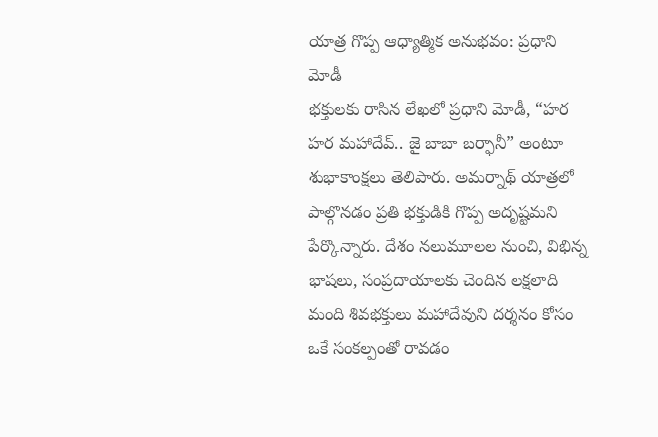యాత్ర గొప్ప ఆధ్యాత్మిక అనుభవం: ప్రధాని మోడీ
భక్తులకు రాసిన లేఖలో ప్రధాని మోడీ, “హర హర మహాదేవ్.. జై బాబా బర్ఫానీ” అంటూ శుభాకాంక్షలు తెలిపారు. అమర్నాథ్ యాత్రలో పాల్గొనడం ప్రతి భక్తుడికి గొప్ప అదృష్టమని పేర్కొన్నారు. దేశం నలుమూలల నుంచి, విభిన్న భాషలు, సంప్రదాయాలకు చెందిన లక్షలాది మంది శివభక్తులు మహాదేవుని దర్శనం కోసం ఒకే సంకల్పంతో రావడం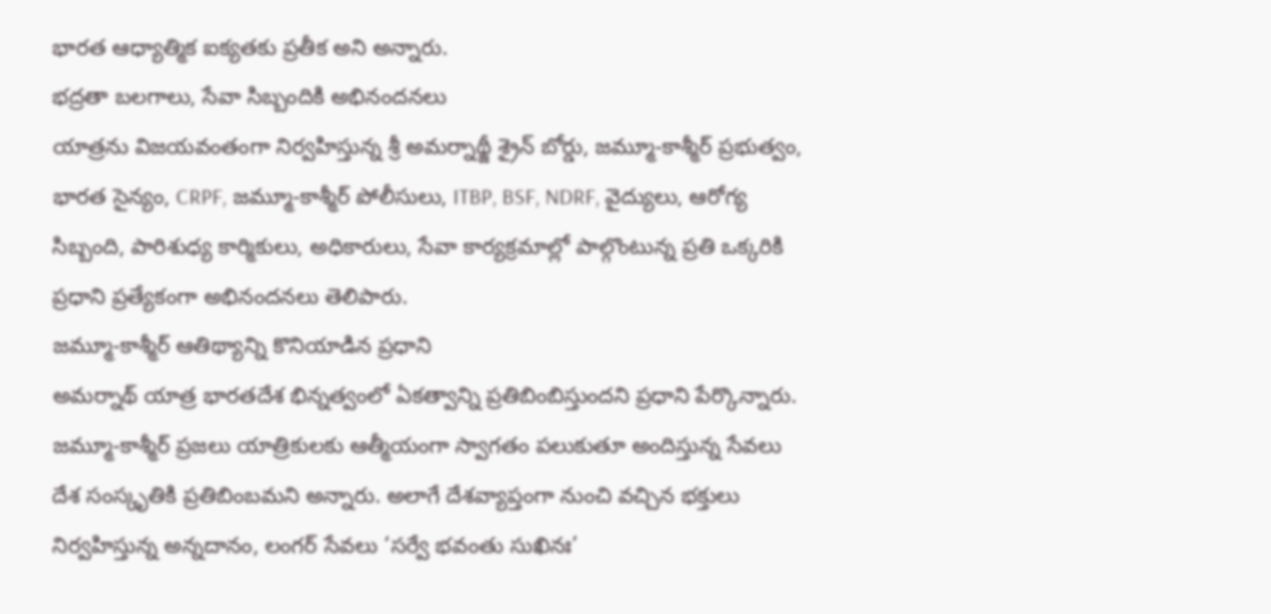భారత ఆధ్యాత్మిక ఐక్యతకు ప్రతీక అని అన్నారు.
భద్రతా బలగాలు, సేవా సిబ్బందికి అభినందనలు
యాత్రను విజయవంతంగా నిర్వహిస్తున్న శ్రీ అమర్నాథ్జీ శ్రైన్ బోర్డు, జమ్మూ-కాశ్మీర్ ప్రభుత్వం, భారత సైన్యం, CRPF, జమ్మూ-కాశ్మీర్ పోలీసులు, ITBP, BSF, NDRF, వైద్యులు, ఆరోగ్య సిబ్బంది, పారిశుధ్య కార్మికులు, అధికారులు, సేవా కార్యక్రమాల్లో పాల్గొంటున్న ప్రతి ఒక్కరికి ప్రధాని ప్రత్యేకంగా అభినందనలు తెలిపారు.
జమ్మూ-కాశ్మీర్ ఆతిథ్యాన్ని కొనియాడిన ప్రధాని
అమర్నాథ్ యాత్ర భారతదేశ భిన్నత్వంలో ఏకత్వాన్ని ప్రతిబింబిస్తుందని ప్రధాని పేర్కొన్నారు. జమ్మూ-కాశ్మీర్ ప్రజలు యాత్రికులకు ఆత్మీయంగా స్వాగతం పలుకుతూ అందిస్తున్న సేవలు దేశ సంస్కృతికి ప్రతిబింబమని అన్నారు. అలాగే దేశవ్యాప్తంగా నుంచి వచ్చిన భక్తులు నిర్వహిస్తున్న అన్నదానం, లంగర్ సేవలు ‘సర్వే భవంతు సుఖినః’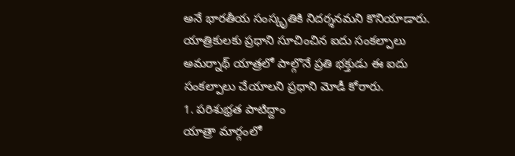అనే భారతీయ సంస్కృతికి నిదర్శనమని కొనియాడారు.
యాత్రికులకు ప్రధాని సూచించిన ఐదు సంకల్పాలు
అమర్నాథ్ యాత్రలో పాల్గొనే ప్రతి భక్తుడు ఈ ఐదు సంకల్పాలు చేయాలని ప్రధాని మోడీ కోరారు.
1. పరిశుభ్రత పాటిద్దాం
యాత్రా మార్గంలో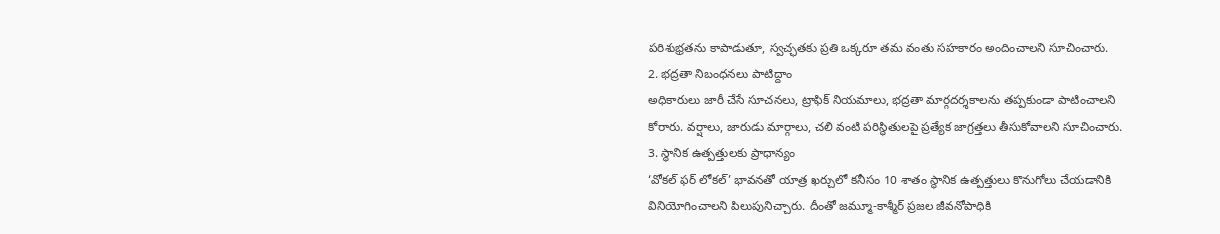పరిశుభ్రతను కాపాడుతూ, స్వచ్ఛతకు ప్రతి ఒక్కరూ తమ వంతు సహకారం అందించాలని సూచించారు.
2. భద్రతా నిబంధనలు పాటిద్దాం
అధికారులు జారీ చేసే సూచనలు, ట్రాఫిక్ నియమాలు, భద్రతా మార్గదర్శకాలను తప్పకుండా పాటించాలని కోరారు. వర్షాలు, జారుడు మార్గాలు, చలి వంటి పరిస్థితులపై ప్రత్యేక జాగ్రత్తలు తీసుకోవాలని సూచించారు.
3. స్థానిక ఉత్పత్తులకు ప్రాధాన్యం
‘వోకల్ ఫర్ లోకల్’ భావనతో యాత్ర ఖర్చులో కనీసం 10 శాతం స్థానిక ఉత్పత్తులు కొనుగోలు చేయడానికి వినియోగించాలని పిలుపునిచ్చారు. దీంతో జమ్మూ-కాశ్మీర్ ప్రజల జీవనోపాధికి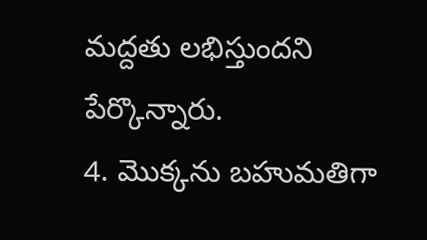మద్దతు లభిస్తుందని పేర్కొన్నారు.
4. మొక్కను బహుమతిగా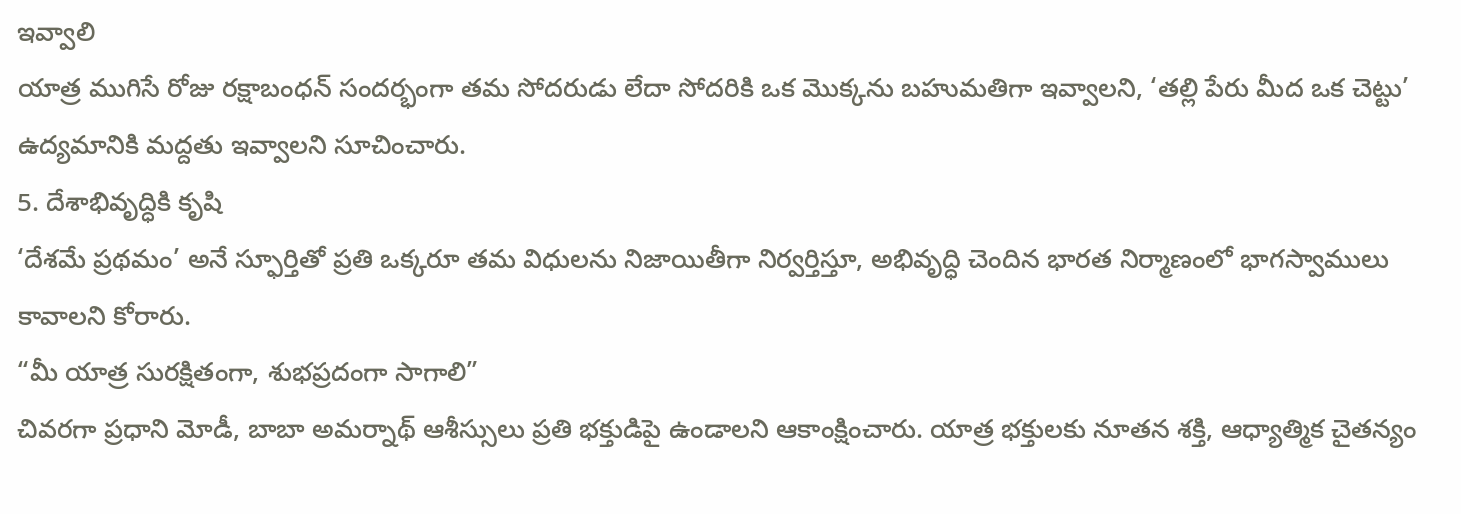ఇవ్వాలి
యాత్ర ముగిసే రోజు రక్షాబంధన్ సందర్భంగా తమ సోదరుడు లేదా సోదరికి ఒక మొక్కను బహుమతిగా ఇవ్వాలని, ‘తల్లి పేరు మీద ఒక చెట్టు’ ఉద్యమానికి మద్దతు ఇవ్వాలని సూచించారు.
5. దేశాభివృద్ధికి కృషి
‘దేశమే ప్రథమం’ అనే స్ఫూర్తితో ప్రతి ఒక్కరూ తమ విధులను నిజాయితీగా నిర్వర్తిస్తూ, అభివృద్ధి చెందిన భారత నిర్మాణంలో భాగస్వాములు కావాలని కోరారు.
“మీ యాత్ర సురక్షితంగా, శుభప్రదంగా సాగాలి”
చివరగా ప్రధాని మోడీ, బాబా అమర్నాథ్ ఆశీస్సులు ప్రతి భక్తుడిపై ఉండాలని ఆకాంక్షించారు. యాత్ర భక్తులకు నూతన శక్తి, ఆధ్యాత్మిక చైతన్యం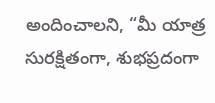అందించాలని, “మీ యాత్ర సురక్షితంగా, శుభప్రదంగా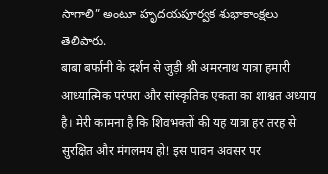సాగాలి” అంటూ హృదయపూర్వక శుభాకాంక్షలు తెలిపారు.
बाबा बर्फानी के दर्शन से जुड़ी श्री अमरनाथ यात्रा हमारी आध्यात्मिक परंपरा और सांस्कृतिक एकता का शाश्वत अध्याय है। मेरी कामना है कि शिवभक्तों की यह यात्रा हर तरह से सुरक्षित और मंगलमय हो! इस पावन अवसर पर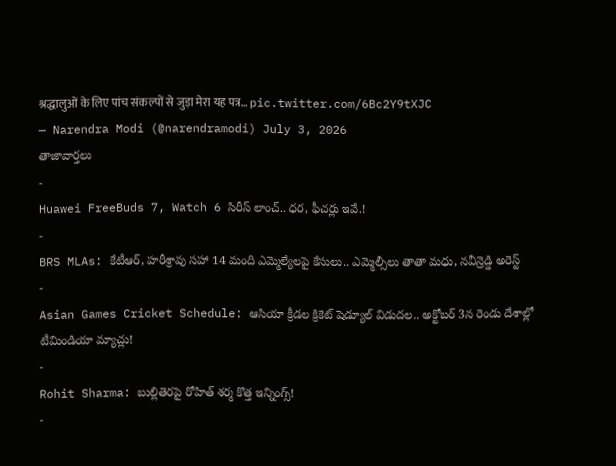श्रद्धालुओं के लिए पांच संकल्पों से जुड़ा मेरा यह पत्र… pic.twitter.com/6Bc2Y9tXJC
— Narendra Modi (@narendramodi) July 3, 2026
తాజావార్తలు
-
Huawei FreeBuds 7, Watch 6 సిరీస్ లాంచ్.. ధర, ఫీచర్లు ఇవే.!
-
BRS MLAs: కేటీఆర్, హరీశ్రావు సహా 14 మంది ఎమ్మెల్యేలపై కేసులు.. ఎమ్మెల్సీలు తాతా మధు, నవీన్రెడ్డి అరెస్ట్
-
Asian Games Cricket Schedule: ఆసియా క్రీడల క్రికెట్ షెడ్యూల్ విడుదల.. అక్టోబర్ 3న రెండు దేశాల్లో టీమిండియా మ్యాచ్లు!
-
Rohit Sharma: బుల్లితెరపై రోహిత్ శర్మ కొత్త ఇన్నింగ్స్!
-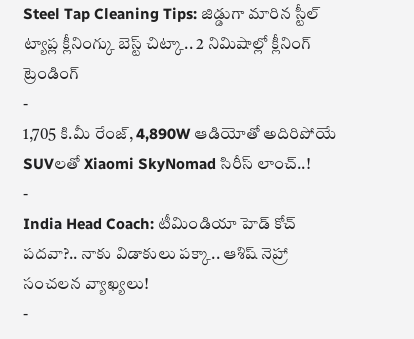Steel Tap Cleaning Tips: జిడ్డుగా మారిన స్టీల్ ట్యాప్ల క్లీనింగ్కు బెస్ట్ చిట్కా.. 2 నిమిషాల్లో క్లీనింగ్
ట్రెండింగ్
-
1,705 కి.మీ రేంజ్, 4,890W ఆడియోతో అదిరిపోయే SUVలతో Xiaomi SkyNomad సిరీస్ లాంచ్..!
-
India Head Coach: టీమిండియా హెడ్ కోచ్ పదవా?.. నాకు విడాకులు పక్కా.. ఆశిష్ నెహ్రా సంచలన వ్యాఖ్యలు!
-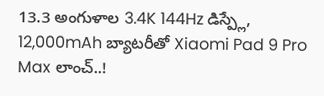13.3 అంగుళాల 3.4K 144Hz డిస్ప్లే, 12,000mAh బ్యాటరీతో Xiaomi Pad 9 Pro Max లాంచ్..!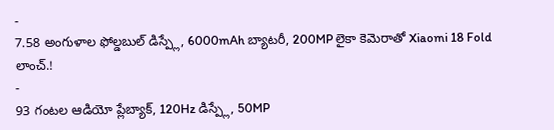-
7.58 అంగుళాల ఫోల్డబుల్ డిస్ప్లే, 6000mAh బ్యాటరీ, 200MP లైకా కెమెరాతో Xiaomi 18 Fold లాంచ్.!
-
93 గంటల ఆడియో ప్లేబ్యాక్, 120Hz డిస్ప్లే, 50MP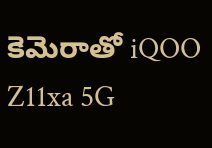కెమెరాతో iQOO Z11xa 5G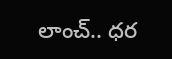లాంచ్.. ధర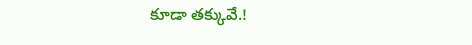కూడా తక్కువే.!